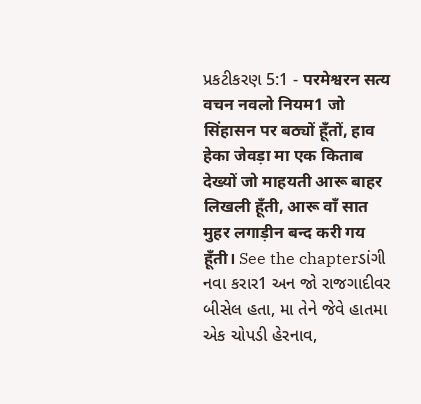પ્રકટીકરણ 5:1 - परमेश्वरन सत्य वचन नवलो नियम1 जो सिंहासन पर बठ्यों हूँतों, हाव हेका जेवड़ा मा एक किताब देख्यों जो माहयती आरू बाहर लिखली हूँती, आरू वाँ सात मुहर लगाड़ीन बन्द करी गय हूँती। See the chapterડાંગી નવા કરાર1 અન જો રાજગાદીવર બીસેલ હતા, મા તેને જેવે હાતમા એક ચોપડી હેરનાવ,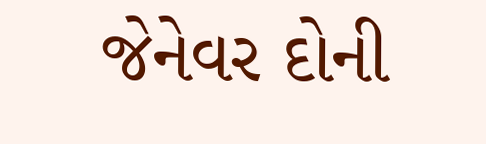જેનેવર દોની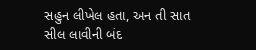સહુન લીખેલ હતા, અન તી સાત સીલ લાવીની બંદ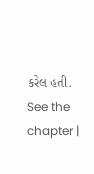કરેલ હતી. See the chapter |